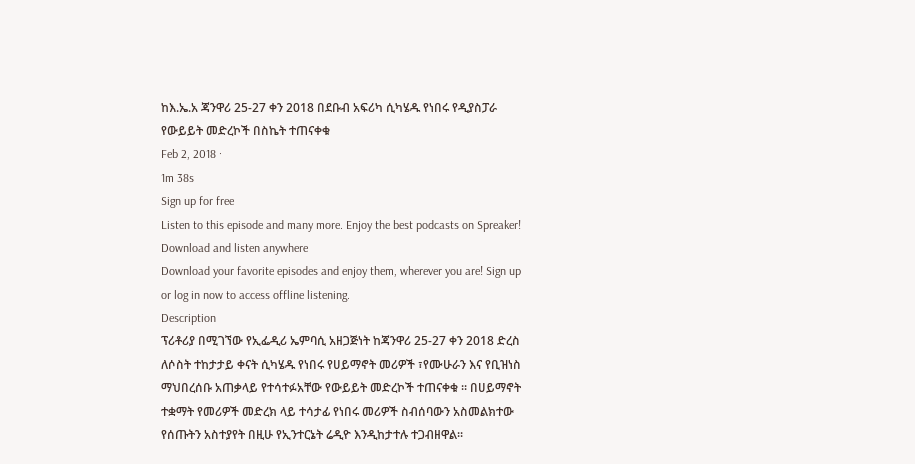ከእ.ኤ.አ ጃንዋሪ 25-27 ቀን 2018 በደቡብ አፍሪካ ሲካሄዱ የነበሩ የዲያስፓራ የውይይት መድረኮች በስኬት ተጠናቀቁ
Feb 2, 2018 ·
1m 38s
Sign up for free
Listen to this episode and many more. Enjoy the best podcasts on Spreaker!
Download and listen anywhere
Download your favorite episodes and enjoy them, wherever you are! Sign up or log in now to access offline listening.
Description
ፕሪቶሪያ በሚገኘው የኢፌዲሪ ኤምባሲ አዘጋጅነት ከጃንዋሪ 25-27 ቀን 2018 ድረስ ለሶስት ተከታታይ ቀናት ሲካሄዱ የነበሩ የሀይማኖት መሪዎች ፣የሙሁራን እና የቢዝነስ ማህበረሰቡ አጠቃላይ የተሳተፉአቸው የውይይት መድረኮች ተጠናቀቁ ፡፡ በሀይማኖት ተቋማት የመሪዎች መድረክ ላይ ተሳታፊ የነበሩ መሪዎች ስብሰባውን አስመልክተው የሰጡትን አስተያየት በዚሁ የኢንተርኔት ሬዲዮ እንዲከታተሉ ተጋብዘዋል፡፡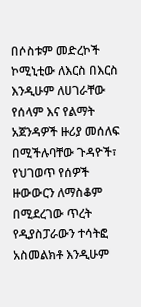በሶስቱም መድረኮች ኮሚኒቲው ለእርስ በእርስ እንዲሁም ለሀገራቸው የሰላም እና የልማት አጀንዳዎች ዙሪያ መሰለፍ በሚችሉባቸው ጉዳዮች፣ የህገወጥ የሰዎች ዙውውርን ለማስቆም በሚደረገው ጥረት የዲያስፓራውን ተሳትፎ አስመልክቶ እንዲሁም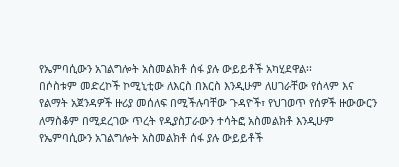የኤምባሲውን አገልግሎት አስመልክቶ ሰፋ ያሉ ውይይቶች አካሂደዋል፡፡
በሶስቱም መድረኮች ኮሚኒቲው ለእርስ በእርስ እንዲሁም ለሀገራቸው የሰላም እና የልማት አጀንዳዎች ዙሪያ መሰለፍ በሚችሉባቸው ጉዳዮች፣ የህገወጥ የሰዎች ዙውውርን ለማስቆም በሚደረገው ጥረት የዲያስፓራውን ተሳትፎ አስመልክቶ እንዲሁም የኤምባሲውን አገልግሎት አስመልክቶ ሰፋ ያሉ ውይይቶች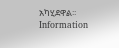አካሂደዋል፡፡
Information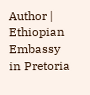Author | Ethiopian Embassy in Pretoria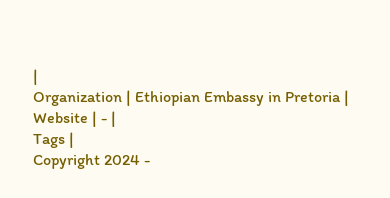|
Organization | Ethiopian Embassy in Pretoria |
Website | - |
Tags |
Copyright 2024 -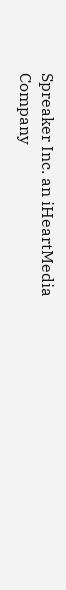Spreaker Inc. an iHeartMedia Company